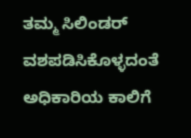ತಮ್ಮ ಸಿಲಿಂಡರ್ ವಶಪಡಿಸಿಕೊಳ್ಳದಂತೆ ಅಧಿಕಾರಿಯ ಕಾಲಿಗೆ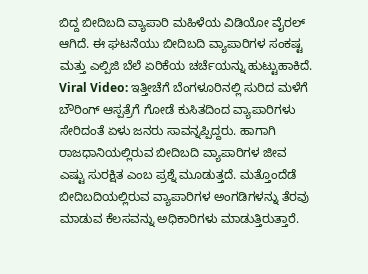ಬಿದ್ದ ಬೀದಿಬದಿ ವ್ಯಾಪಾರಿ ಮಹಿಳೆಯ ವಿಡಿಯೋ ವೈರಲ್ ಆಗಿದೆ. ಈ ಘಟನೆಯು ಬೀದಿಬದಿ ವ್ಯಾಪಾರಿಗಳ ಸಂಕಷ್ಟ ಮತ್ತು ಎಲ್ಪಿಜಿ ಬೆಲೆ ಏರಿಕೆಯ ಚರ್ಚೆಯನ್ನು ಹುಟ್ಟುಹಾಕಿದೆ.
Viral Video: ಇತ್ತೀಚೆಗೆ ಬೆಂಗಳೂರಿನಲ್ಲಿ ಸುರಿದ ಮಳೆಗೆ ಬೌರಿಂಗ್ ಆಸ್ಪತ್ರೆಗೆ ಗೋಡೆ ಕುಸಿತದಿಂದ ವ್ಯಾಪಾರಿಗಳು ಸೇರಿದಂತೆ ಏಳು ಜನರು ಸಾವನ್ನಪ್ಪಿದ್ದರು. ಹಾಗಾಗಿ ರಾಜಧಾನಿಯಲ್ಲಿರುವ ಬೀದಿಬದಿ ವ್ಯಾಪಾರಿಗಳ ಜೀವ ಎಷ್ಟು ಸುರಕ್ಷಿತ ಎಂಬ ಪ್ರಶ್ನೆ ಮೂಡುತ್ತದೆ. ಮತ್ತೊಂದೆಡೆ ಬೀದಿಬದಿಯಲ್ಲಿರುವ ವ್ಯಾಪಾರಿಗಳ ಅಂಗಡಿಗಳನ್ನು ತೆರವು ಮಾಡುವ ಕೆಲಸವನ್ನು ಅಧಿಕಾರಿಗಳು ಮಾಡುತ್ತಿರುತ್ತಾರೆ.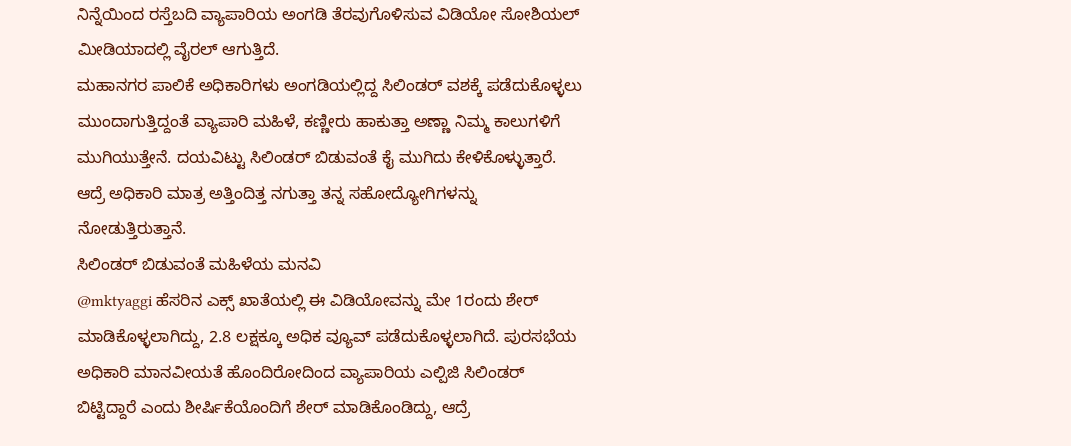ನಿನ್ನೆಯಿಂದ ರಸ್ತೆಬದಿ ವ್ಯಾಪಾರಿಯ ಅಂಗಡಿ ತೆರವುಗೊಳಿಸುವ ವಿಡಿಯೋ ಸೋಶಿಯಲ್ ಮೀಡಿಯಾದಲ್ಲಿ ವೈರಲ್ ಆಗುತ್ತಿದೆ.
ಮಹಾನಗರ ಪಾಲಿಕೆ ಅಧಿಕಾರಿಗಳು ಅಂಗಡಿಯಲ್ಲಿದ್ದ ಸಿಲಿಂಡರ್ ವಶಕ್ಕೆ ಪಡೆದುಕೊಳ್ಳಲು ಮುಂದಾಗುತ್ತಿದ್ದಂತೆ ವ್ಯಾಪಾರಿ ಮಹಿಳೆ, ಕಣ್ಣೀರು ಹಾಕುತ್ತಾ ಅಣ್ಣಾ ನಿಮ್ಮ ಕಾಲುಗಳಿಗೆ ಮುಗಿಯುತ್ತೇನೆ. ದಯವಿಟ್ಟು ಸಿಲಿಂಡರ್ ಬಿಡುವಂತೆ ಕೈ ಮುಗಿದು ಕೇಳಿಕೊಳ್ಳುತ್ತಾರೆ. ಆದ್ರೆ ಅಧಿಕಾರಿ ಮಾತ್ರ ಅತ್ತಿಂದಿತ್ತ ನಗುತ್ತಾ ತನ್ನ ಸಹೋದ್ಯೋಗಿಗಳನ್ನು ನೋಡುತ್ತಿರುತ್ತಾನೆ.
ಸಿಲಿಂಡರ್ ಬಿಡುವಂತೆ ಮಹಿಳೆಯ ಮನವಿ
@mktyaggi ಹೆಸರಿನ ಎಕ್ಸ್ ಖಾತೆಯಲ್ಲಿ ಈ ವಿಡಿಯೋವನ್ನು ಮೇ 1ರಂದು ಶೇರ್ ಮಾಡಿಕೊಳ್ಳಲಾಗಿದ್ದು, 2.8 ಲಕ್ಷಕ್ಕೂ ಅಧಿಕ ವ್ಯೂವ್ ಪಡೆದುಕೊಳ್ಳಲಾಗಿದೆ. ಪುರಸಭೆಯ ಅಧಿಕಾರಿ ಮಾನವೀಯತೆ ಹೊಂದಿರೋದಿಂದ ವ್ಯಾಪಾರಿಯ ಎಲ್ಪಿಜಿ ಸಿಲಿಂಡರ್ ಬಿಟ್ಟಿದ್ದಾರೆ ಎಂದು ಶೀರ್ಷಿಕೆಯೊಂದಿಗೆ ಶೇರ್ ಮಾಡಿಕೊಂಡಿದ್ದು, ಆದ್ರೆ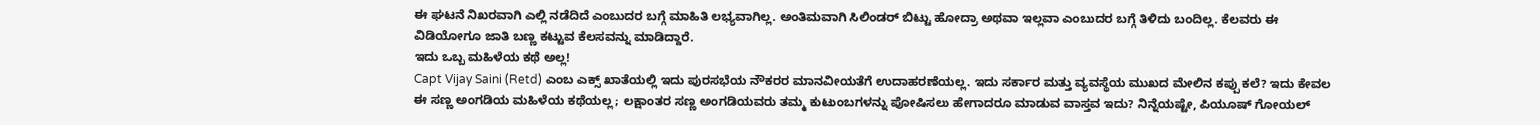ಈ ಘಟನೆ ನಿಖರವಾಗಿ ಎಲ್ಲಿ ನಡೆದಿದೆ ಎಂಬುದರ ಬಗ್ಗೆ ಮಾಹಿತಿ ಲಭ್ಯವಾಗಿಲ್ಲ. ಅಂತಿಮವಾಗಿ ಸಿಲಿಂಡರ್ ಬಿಟ್ಟು ಹೋದ್ರಾ ಅಥವಾ ಇಲ್ಲವಾ ಎಂಬುದರ ಬಗ್ಗೆ ತಿಳಿದು ಬಂದಿಲ್ಲ. ಕೆಲವರು ಈ ವಿಡಿಯೋಗೂ ಜಾತಿ ಬಣ್ಣ ಕಟ್ಟುವ ಕೆಲಸವನ್ನು ಮಾಡಿದ್ದಾರೆ.
ಇದು ಒಬ್ಬ ಮಹಿಳೆಯ ಕಥೆ ಅಲ್ಲ!
Capt Vijay Saini (Retd) ಎಂಬ ಎಕ್ಸ್ ಖಾತೆಯಲ್ಲಿ ಇದು ಪುರಸಭೆಯ ನೌಕರರ ಮಾನವೀಯತೆಗೆ ಉದಾಹರಣೆಯಲ್ಲ. ಇದು ಸರ್ಕಾರ ಮತ್ತು ವ್ಯವಸ್ಥೆಯ ಮುಖದ ಮೇಲಿನ ಕಪ್ಪು ಕಲೆ? ಇದು ಕೇವಲ ಈ ಸಣ್ಣ ಅಂಗಡಿಯ ಮಹಿಳೆಯ ಕಥೆಯಲ್ಲ; ಲಕ್ಷಾಂತರ ಸಣ್ಣ ಅಂಗಡಿಯವರು ತಮ್ಮ ಕುಟುಂಬಗಳನ್ನು ಪೋಷಿಸಲು ಹೇಗಾದರೂ ಮಾಡುವ ವಾಸ್ತವ ಇದು? ನಿನ್ನೆಯಷ್ಟೇ, ಪಿಯೂಷ್ ಗೋಯಲ್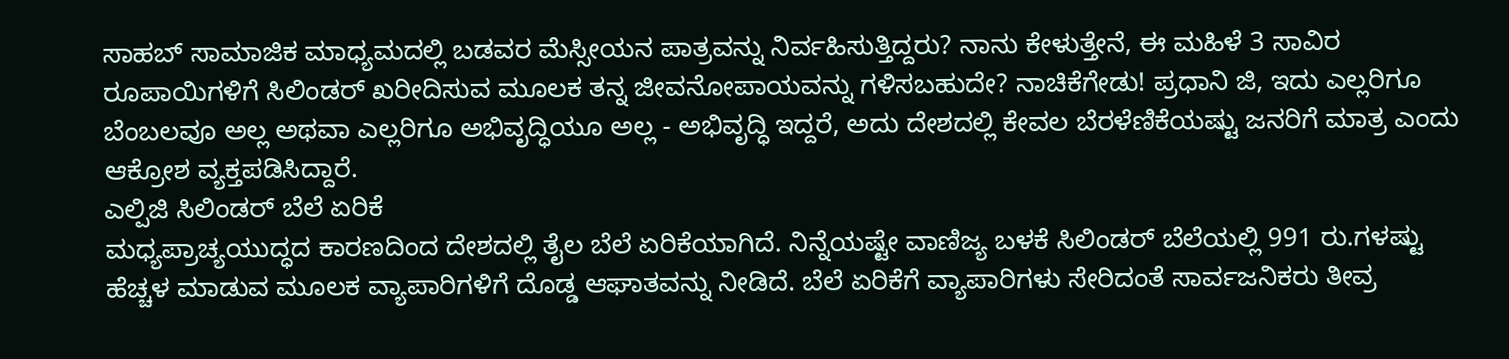ಸಾಹಬ್ ಸಾಮಾಜಿಕ ಮಾಧ್ಯಮದಲ್ಲಿ ಬಡವರ ಮೆಸ್ಸೀಯನ ಪಾತ್ರವನ್ನು ನಿರ್ವಹಿಸುತ್ತಿದ್ದರು? ನಾನು ಕೇಳುತ್ತೇನೆ, ಈ ಮಹಿಳೆ 3 ಸಾವಿರ ರೂಪಾಯಿಗಳಿಗೆ ಸಿಲಿಂಡರ್ ಖರೀದಿಸುವ ಮೂಲಕ ತನ್ನ ಜೀವನೋಪಾಯವನ್ನು ಗಳಿಸಬಹುದೇ? ನಾಚಿಕೆಗೇಡು! ಪ್ರಧಾನಿ ಜಿ, ಇದು ಎಲ್ಲರಿಗೂ ಬೆಂಬಲವೂ ಅಲ್ಲ ಅಥವಾ ಎಲ್ಲರಿಗೂ ಅಭಿವೃದ್ಧಿಯೂ ಅಲ್ಲ - ಅಭಿವೃದ್ಧಿ ಇದ್ದರೆ, ಅದು ದೇಶದಲ್ಲಿ ಕೇವಲ ಬೆರಳೆಣಿಕೆಯಷ್ಟು ಜನರಿಗೆ ಮಾತ್ರ ಎಂದು ಆಕ್ರೋಶ ವ್ಯಕ್ತಪಡಿಸಿದ್ದಾರೆ.
ಎಲ್ಪಿಜಿ ಸಿಲಿಂಡರ್ ಬೆಲೆ ಏರಿಕೆ
ಮಧ್ಯಪ್ರಾಚ್ಯಯುದ್ಧದ ಕಾರಣದಿಂದ ದೇಶದಲ್ಲಿ ತೈಲ ಬೆಲೆ ಏರಿಕೆಯಾಗಿದೆ. ನಿನ್ನೆಯಷ್ಟೇ ವಾಣಿಜ್ಯ ಬಳಕೆ ಸಿಲಿಂಡರ್ ಬೆಲೆಯಲ್ಲಿ 991 ರು.ಗಳಷ್ಟು ಹೆಚ್ಚಳ ಮಾಡುವ ಮೂಲಕ ವ್ಯಾಪಾರಿಗಳಿಗೆ ದೊಡ್ಡ ಆಘಾತವನ್ನು ನೀಡಿದೆ. ಬೆಲೆ ಏರಿಕೆಗೆ ವ್ಯಾಪಾರಿಗಳು ಸೇರಿದಂತೆ ಸಾರ್ವಜನಿಕರು ತೀವ್ರ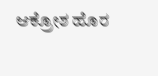ಆಕ್ರೋಶ ಹೊರ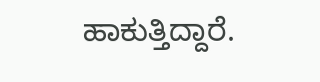ಹಾಕುತ್ತಿದ್ದಾರೆ.